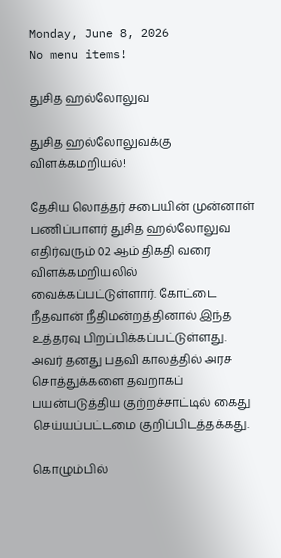Monday, June 8, 2026
No menu items!

துசித ஹல்லோலுவ

துசித ஹல்லோலுவக்கு விளக்கமறியல்!

தேசிய லொத்தர் சபையின் முன்னாள் பணிப்பாளர் துசித ஹல்லோலுவ எதிர்வரும் 02 ஆம் திகதி வரை விளக்கமறியலில் வைக்கப்பட்டுள்ளார். கோட்டை நீதவான் நீதிமன்றத்தினால் இந்த உத்தரவு பிறப்பிக்கப்பட்டுள்ளது. அவர் தனது பதவி காலத்தில் அரச சொத்துக்களை தவறாகப் பயன்படுத்திய குற்றச்சாட்டில் கைது செய்யப்பட்டமை குறிப்பிடத்தக்கது.

கொழும்பில்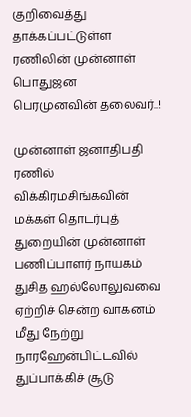குறிவைத்து தாக்கப்பட்டுள்ள ரணிலின் முன்னாள் பொதுஜன பெரமுனவின் தலைவர்..!

முன்னாள் ஜனாதிபதி ரணில் விக்கிரமசிங்கவின் மக்கள் தொடர்புத் துறையின் முன்னாள் பணிப்பாளர் நாயகம் துசித ஹல்லோலுவவை ஏற்றிச் சென்ற வாகனம் மீது நேற்று நாரஹேன்பிட்டவில் துப்பாக்கிச் சூடு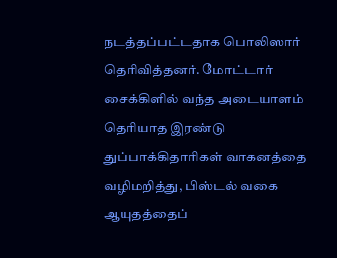நடத்தப்பட்டதாக பொலிஸார் தெரிவித்தனர். மோட்டார் சைக்கிளில் வந்த அடையாளம் தெரியாத இரண்டு துப்பாக்கிதாரிகள் வாகனத்தை வழிமறித்து, பிஸ்டல் வகை ஆயுதத்தைப்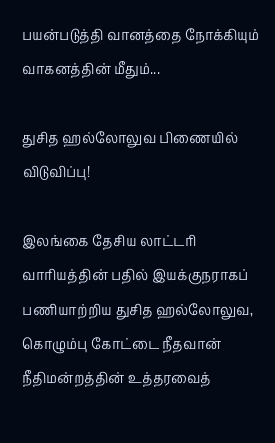பயன்படுத்தி வானத்தை நோக்கியும் வாகனத்தின் மீதும்...

துசித ஹல்லோலுவ பிணையில் விடுவிப்பு!

இலங்கை தேசிய லாட்டரி வாரியத்தின் பதில் இயக்குநராகப் பணியாற்றிய துசித ஹல்லோலுவ, கொழும்பு கோட்டை நீதவான் நீதிமன்றத்தின் உத்தரவைத்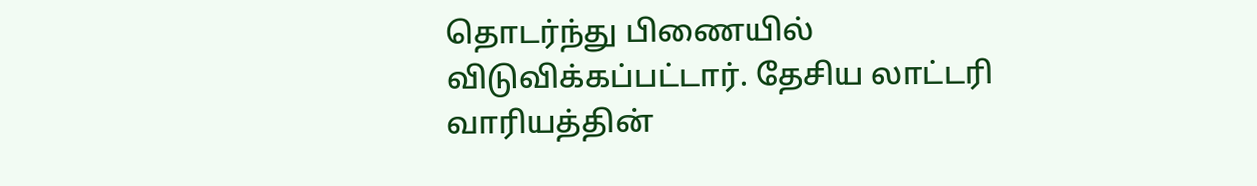தொடர்ந்து பிணையில் விடுவிக்கப்பட்டார். தேசிய லாட்டரி வாரியத்தின்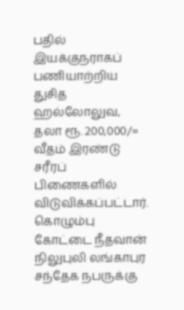பதில் இயக்குநராகப் பணியாற்றிய துசித ஹல்லோலுவ, தலா ரூ. 200,000/= வீதம் இரண்டு சரீரப் பிணைகளில் விடுவிக்கப்பட்டார். கொழும்பு கோட்டை நீதவான் நிலுபுலி லங்காபுர சந்தேக நபருக்கு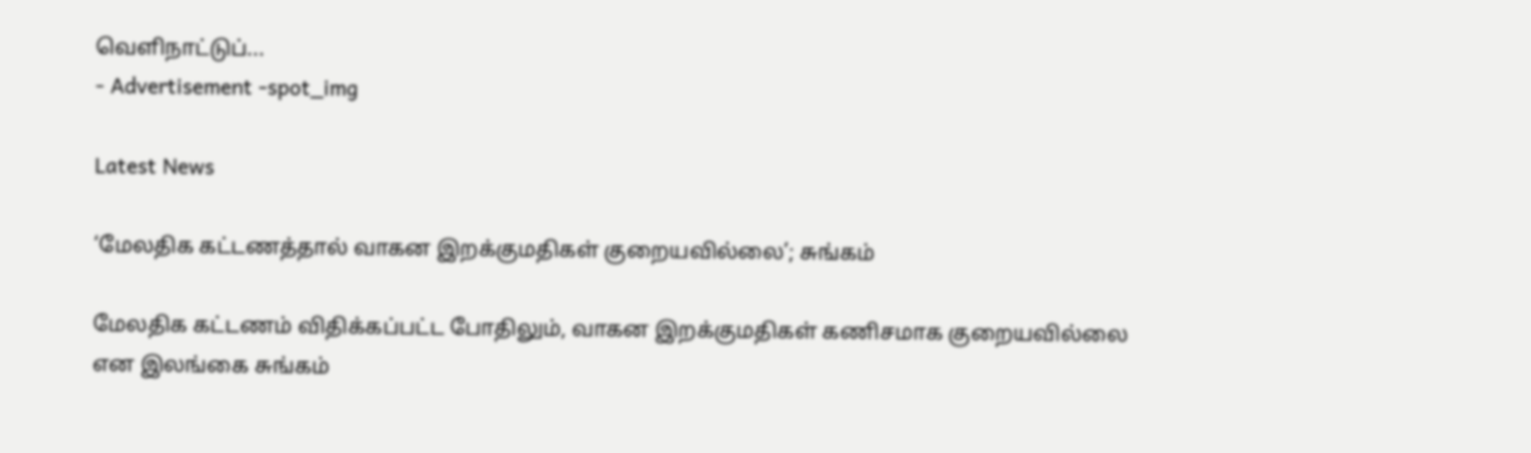வெளிநாட்டுப்...
- Advertisement -spot_img

Latest News

‘மேலதிக கட்டணத்தால் வாகன இறக்குமதிகள் குறையவில்லை’; சுங்கம்

மேலதிக கட்டணம் விதிக்கப்பட்ட போதிலும், வாகன இறக்குமதிகள் கணிசமாக குறையவில்லை என இலங்கை சுங்கம்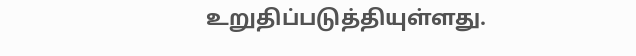உறுதிப்படுத்தியுள்ளது.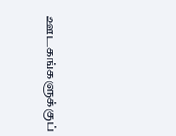ஊடகங்களுக்குப்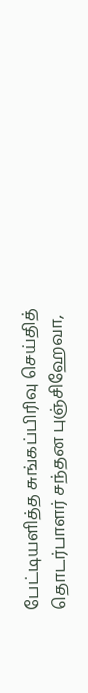பேட்டியளித்த சுங்கப்பிரிவு செய்தித் தொடர்பாளர் சந்தன புஞ்சிஹேவா,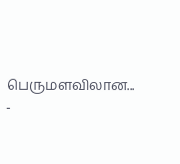பெருமளவிலான...
-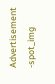Advertisement -spot_img